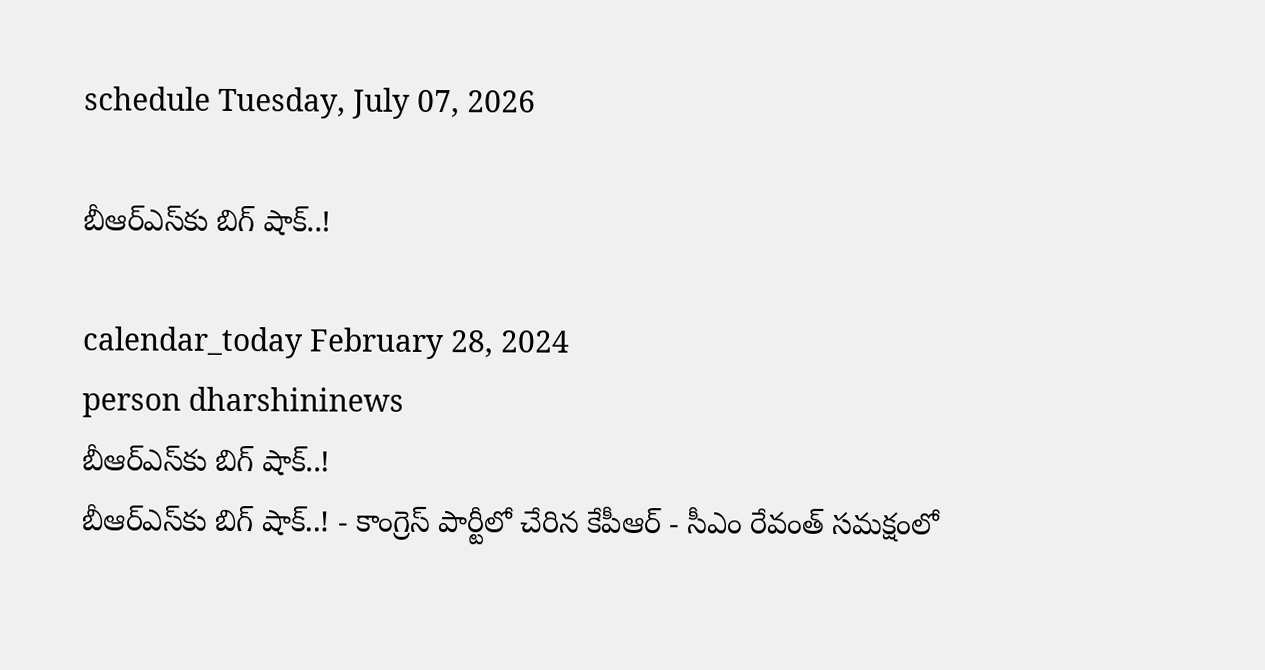schedule Tuesday, July 07, 2026

బీఆర్ఎస్‌కు బిగ్ షాక్..!

calendar_today February 28, 2024
person dharshininews
బీఆర్ఎస్‌కు బిగ్ షాక్..!
బీఆర్ఎస్‌కు బిగ్ షాక్..! - కాంగ్రెస్‌ పార్టీలో చేరిన కేపీఆర్ - సీఎం రేవంత్ సమక్షంలో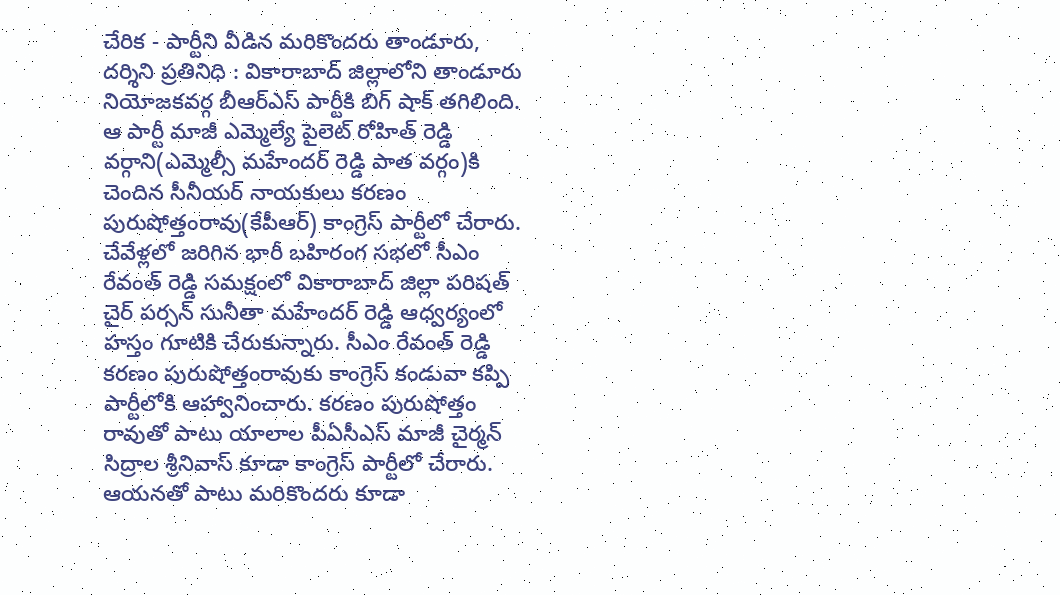చేరిక - పార్టీని వీడిన మరికొందరు తాండూరు, దర్శిని ప్రతినిధి : వికారాబాద్ జిల్లాలోని తాండూరు నియోజకవర్గ బీఆర్ఎస్ పార్టీకి బిగ్ షాక్ తగిలింది. ఆ పార్టీ మాజీ ఎమ్మెల్యే పైలెట్ రోహిత్‌ రెడ్డి వర్గాని(ఎమ్మెల్సీ మహేందర్ రెడ్డి పాత వర్గం)కి చెందిన సీనీయర్ నాయకులు కరణం పురుషోత్తంరావు(కేపీఆర్) కాంగ్రెస్ పార్టీలో చేరారు. చేవేళ్లలో జరిగిన భారీ బహిరంగ సభలో సీఎం రేవంత్ రెడ్డి సమక్షంలో వికారాబాద్‌ జిల్లా పరిషత్ చైర్ పర్సన్ సునీతా మహేందర్ రెడ్డి ఆధ్వర్యంలో హస్తం గూటికి చేరుకున్నారు. సీఎం రేవంత్ రెడ్డి కరణం పురుషోత్తంరావుకు కాంగ్రెస్ కండువా కప్పి పార్టీలోకి ఆహ్వానించారు. కరణం పురుషోత్తం రావుతో పాటు యాలాల పీఏసీఎస్ మాజీ చైర్మన్ సిద్రాల శ్రీనివాస్ కూడా కాంగ్రెస్ పార్టీలో చేరారు. ఆయనతో పాటు మరికొందరు కూడా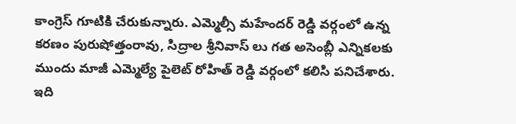కాంగ్రెస్ గూటికి చేరుకున్నారు. ఎమ్మెల్సీ మహేందర్ రెడ్డి వర్గంలో ఉన్న కరణం పురుషోత్తంరావు, సిద్రాల శ్రీనివాస్ లు గత అసెంబ్లీ ఎన్నికలకు ముందు మాజీ ఎమ్మెల్యే పైలెట్ రోహిత్ రెడ్డి వర్గంలో కలిసి పనిచేశారు. ఇది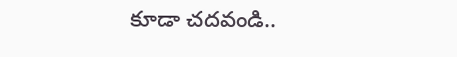కూడా చదవండి..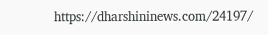https://dharshininews.com/24197/